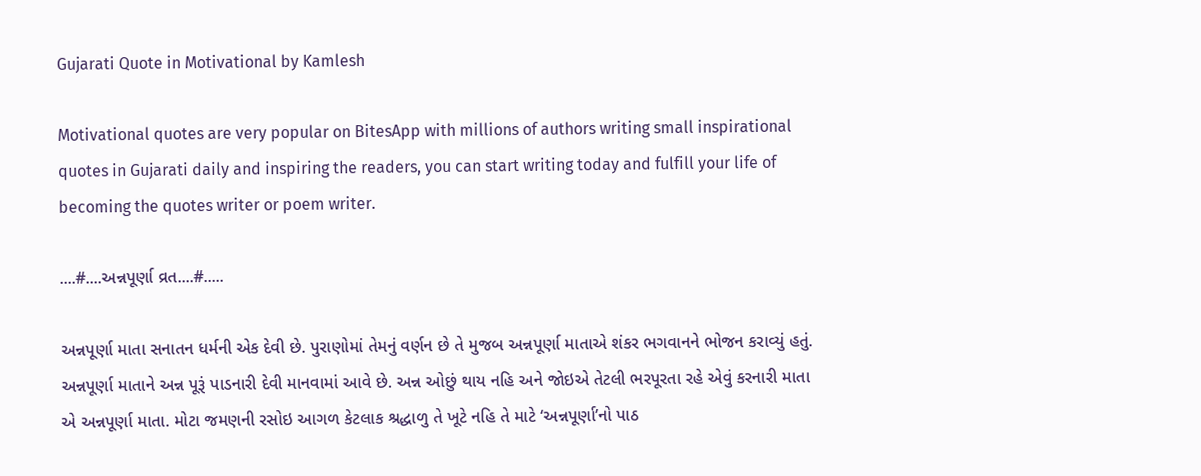Gujarati Quote in Motivational by Kamlesh

Motivational quotes are very popular on BitesApp with millions of authors writing small inspirational quotes in Gujarati daily and inspiring the readers, you can start writing today and fulfill your life of becoming the quotes writer or poem writer.

....#....અન્નપૂર્ણા વ્રત....#.....

અન્નપૂર્ણા માતા સનાતન ધર્મની એક દેવી છે. પુરાણોમાં તેમનું વર્ણન છે તે મુજબ અન્નપૂર્ણા માતાએ શંકર ભગવાનને ભોજન કરાવ્યું હતું. અન્નપૂર્ણા માતાને અન્ન પૂરૂં પાડનારી દેવી માનવામાં આવે છે. અન્ન ઓછું થાય નહિ અને જોઇએ તેટલી ભરપૂરતા રહે એવું કરનારી માતા એ અન્નપૂર્ણા માતા. મોટા જમણની રસોઇ આગળ કેટલાક શ્રદ્ધાળુ તે ખૂટે નહિ તે માટે ‘અન્નપૂર્ણા’નો પાઠ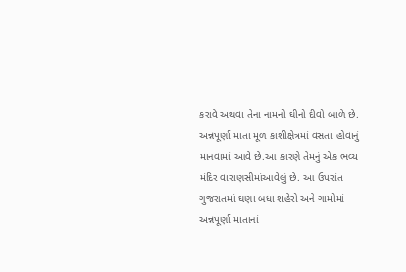કરાવે અથવા તેના નામનો ઘીનો દીવો બાળે છે.
અન્નપૂર્ણા માતા મૂળ કાશીક્ષેત્રમાં વસતા હોવાનું માનવામાં આવે છે.આ કારણે તેમનું એક ભવ્ય મંદિર વારાણસીમાંઆવેલું છે. આ ઉપરાંત ગુજરાતમાં ઘણા બધા શહેરો અને ગામોમાં અન્નપૂર્ણા માતાનાં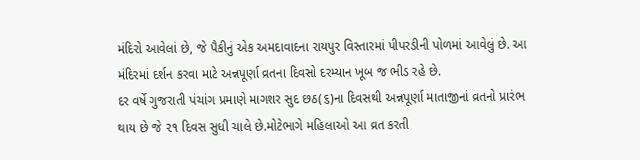મંદિરો આવેલાં છે, જે પૈકીનું એક અમદાવાદના રાયપુર વિસ્તારમાં પીપરડીની પોળમાં આવેલું છે. આ મંદિરમાં દર્શન કરવા માટે અન્નપૂર્ણા વ્રતના દિવસો દરમ્યાન ખૂબ જ ભીડ રહે છે.
દર વર્ષે ગુજરાતી પંચાંગ પ્રમાણે માગશર સુદ છઠ(૬)ના દિવસથી અન્નપૂર્ણા માતાજીનાં વ્રતનો પ્રારંભ થાય છે જે ૨૧ દિવસ સુધી ચાલે છે.મોટેભાગે મહિલાઓ આ વ્રત કરતી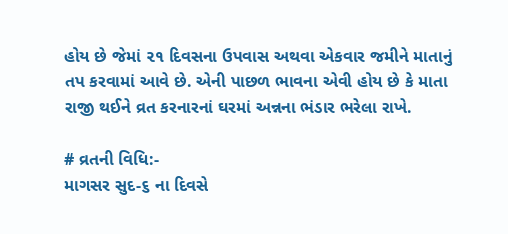હોય છે જેમાં ૨૧ દિવસના ઉપવાસ અથવા એકવાર જમીને માતાનું તપ કરવામાં આવે છે. એની પાછળ ભાવના એવી હોય છે કે માતા રાજી થઈને વ્રત કરનારનાં ઘરમાં અન્નના ભંડાર ભરેલા રાખે.

# વ્રતની વિધિ:-
માગસર સુદ-૬ ના દિવસે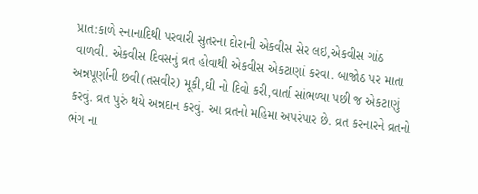પ્રાત:કાળે સ્નાનાદિથી પરવારી સુતરના દોરાની એકવીસ સેર લઇ,એકવીસ ગાંઠ વાળવી. એકવીસ દિવસનું વ્રત હોવાથી એકવીસ એકટાણાં કરવા. બાજોઠ પર માતા અન્નપૂર્ણાની છવી(તસવીર) મૂકી,ઘી નો દિવો કરી,વાર્તા સાંભળ્યા પછી જ એકટાણું કરવું. વ્રત પુરું થયે અન્નદાન કરવું. આ વ્રતનો મહિમા અપરંપાર છે. વ્રત કરનારને વ્રતનો ભંગ ના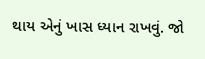થાય એનું ખાસ ધ્યાન રાખવું. જો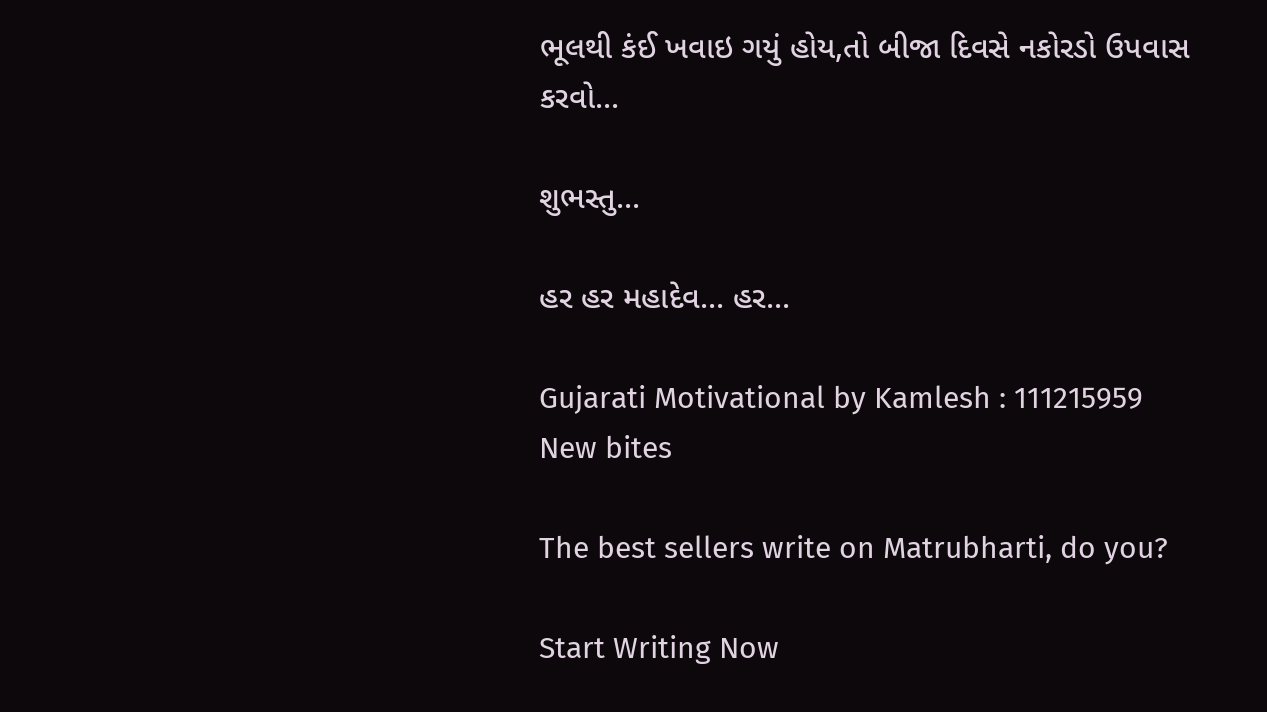ભૂલથી કંઈ ખવાઇ ગયું હોય,તો બીજા દિવસે નકોરડો ઉપવાસ કરવો...

શુભસ્તુ...

હર હર મહાદેવ... હર...

Gujarati Motivational by Kamlesh : 111215959
New bites

The best sellers write on Matrubharti, do you?

Start Writing Now